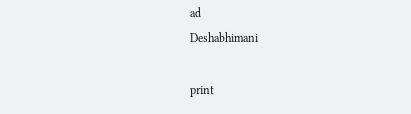ad
Deshabhimani

print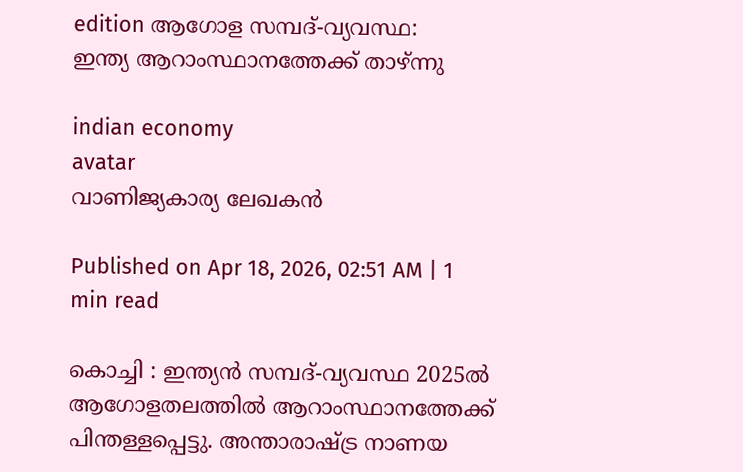edition ആഗോള സമ്പദ്-വ്യവസ്ഥ:
ഇന്ത്യ ആറാംസ്ഥാനത്തേക്ക് താഴ്ന്നു

indian economy
avatar
വാണിജ്യകാര്യ ലേഖകൻ

Published on Apr 18, 2026, 02:51 AM | 1 min read

കൊച്ചി : ഇന്ത്യൻ സമ്പദ്-വ്യവസ്ഥ 2025ല്‍ ആഗോളതലത്തില്‍ ആറാംസ്ഥാനത്തേക്ക് പിന്തള്ളപ്പെട്ടു. അന്താരാഷ്ട്ര നാണയ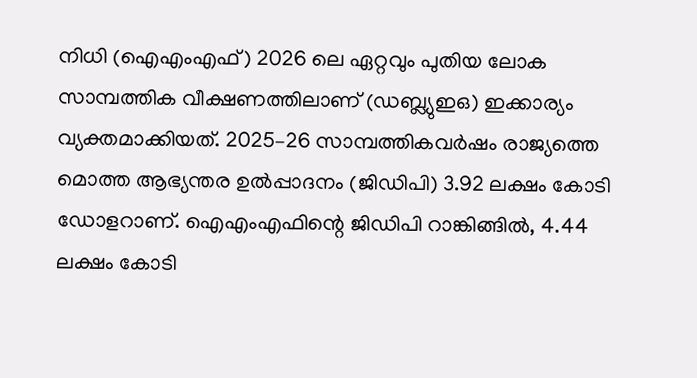നിധി (ഐഎംഎഫ്) 2026 ലെ ഏറ്റവും പുതിയ ലോക സാമ്പത്തിക വീക്ഷണത്തിലാണ് (ഡബ്ല്യുഇഒ) ഇക്കാര്യം വ്യക്തമാക്കിയത്. 2025–26 സാമ്പത്തികവര്‍ഷം രാജ്യത്തെ മൊത്ത ആഭ്യന്തര ഉൽപ്പാദനം (ജിഡിപി) 3.92 ലക്ഷം കോടി ഡോളറാണ്. ഐഎംഎഫിന്റെ ജിഡിപി റാങ്കിങ്ങില്‍, 4.44 ലക്ഷം കോടി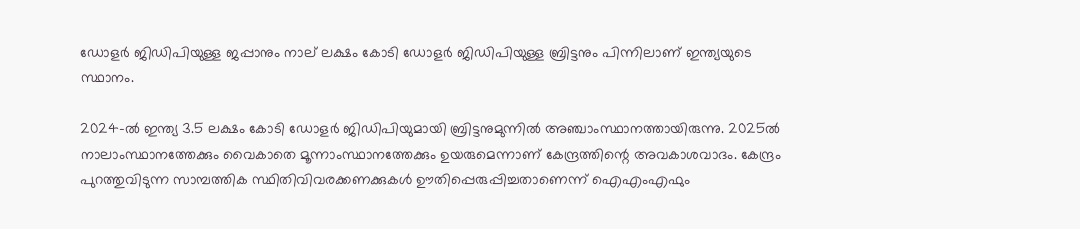ഡോളര്‍ ജിഡിപിയുള്ള ജപ്പാനും നാല് ലക്ഷം കോടി ഡോളര്‍ ജിഡിപിയുള്ള ബ്രിട്ടനും പിന്നിലാണ്‌ ഇന്ത്യയുടെ സ്ഥാനം.

2024-ൽ ഇന്ത്യ 3.5 ലക്ഷം കോടി ഡോളര്‍ ജിഡിപിയുമായി ബ്രിട്ടനുമുന്നില്‍ അഞ്ചാംസ്ഥാനത്തായിരുന്നു. 2025ല്‍ നാലാംസ്ഥാനത്തേക്കും വൈകാതെ മൂന്നാംസ്ഥാനത്തേക്കും ഉയരുമെന്നാണ്‌ കേന്ദ്രത്തിന്റെ അവകാശവാദം. കേന്ദ്രം പുറത്തുവിടുന്ന സാമ്പത്തിക സ്ഥിതിവിവരക്കണക്കുകള്‍ ഊതിപ്പെരുപ്പിച്ചതാണെന്ന്‌ ഐഎംഎഫും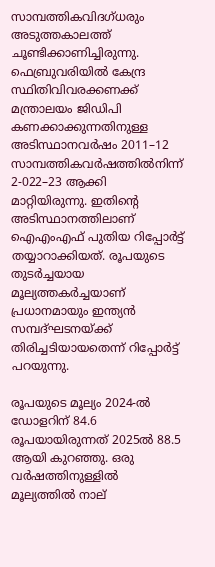സാമ്പത്തികവിദഗ്ധരും അടുത്തകാലത്ത് ചൂണ്ടിക്കാണിച്ചിരുന്നു. ഫെബ്രുവരിയില്‍ കേന്ദ്ര സ്ഥിതിവിവരക്കണക്ക് മന്ത്രാലയം ജിഡിപി കണക്കാക്കുന്നതിനുള്ള അടിസ്ഥാനവര്‍ഷം 2011–12 സാമ്പത്തികവര്‍ഷത്തില്‍നിന്ന്‌ 2-022–23 ആക്കി മാറ്റിയിരുന്നു. ഇതിന്റെ അടിസ്ഥാനത്തിലാണ് ഐഎംഎഫ് പുതിയ റിപ്പോര്‍ട്ട് തയ്യാറാക്കിയത്. രൂപയുടെ തുടര്‍ച്ചയായ മൂല്യത്തകര്‍ച്ചയാണ് പ്രധാനമായും ഇന്ത്യന്‍ സമ്പദ്ഘടനയ്ക്ക് തിരിച്ചടിയായതെന്ന്‌ റിപ്പോര്‍ട്ട് പറയുന്നു.

രൂപയുടെ മൂല്യം 2024-ൽ ഡോളറിന് 84.6 രൂപയായിരുന്നത് 2025ല്‍ 88.5 ആയി കുറഞ്ഞു. ഒരു വര്‍ഷത്തിനുള്ളില്‍ മൂല്യത്തില്‍ നാല്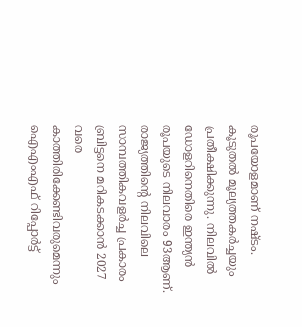രൂപയോളമാണ് നഷ്ടം. കൂടുതല്‍ മൂല്യത്തകര്‍ച്ചയും പ്രതീക്ഷിക്കുന്നു. നിലവില്‍ ഡോളറിനെതിരെ ഇന്ത്യൻ രൂപയുടെ നിലവാരം 93ആണ്. രാജ്യത്തിന്റെ നിലവിലെ സാമ്പത്തികവളർച്ച പ്രകാരം ബ്രിട്ടനെ മറികടക്കാന്‍ 2027 വരെ കാത്തിരിക്കേണ്ടിവരുമെന്നും ഐഎംഎഫ് റിപ്പോര്‍ട്ട്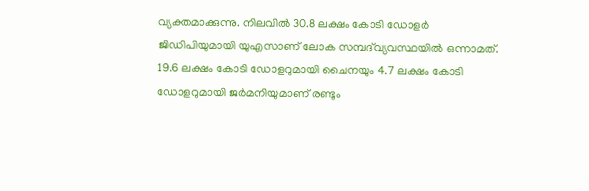വ്യക്തമാക്കുന്നു. നിലവില്‍ 30.8 ലക്ഷം കോടി ഡോളര്‍ ജിഡിപിയുമായി യുഎസാണ് ലോക സമ്പദ്‌വ്യവസ്ഥയില്‍ ഒന്നാമത്‌. 19.6 ലക്ഷം കോടി ഡോളറുമായി ചൈനയും 4.7 ലക്ഷം കോടി ഡോളറുമായി ജര്‍മനിയുമാണ് രണ്ടും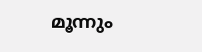മൂന്നും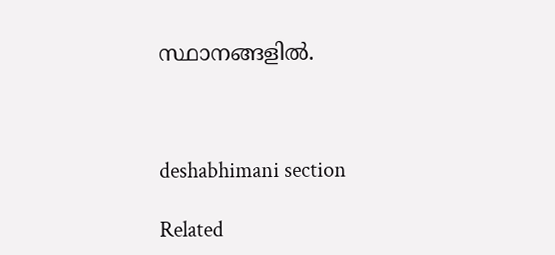സ്ഥാനങ്ങളില്‍.



deshabhimani section

Related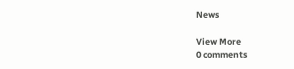News

View More
0 comments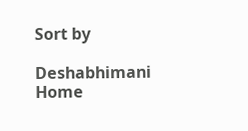Sort by

Deshabhimani
Home